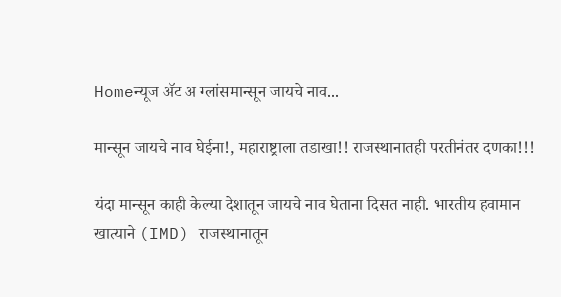Homeन्यूज ॲट अ ग्लांसमान्सून जायचे नाव...

मान्सून जायचे नाव घेईना!, महाराष्ट्राला तडाखा!! राजस्थानातही परतीनंतर दणका!!!

यंदा मान्सून काही केल्या देशातून जायचे नाव घेताना दिसत नाही. भारतीय हवामान खात्याने (IMD) राजस्थानातून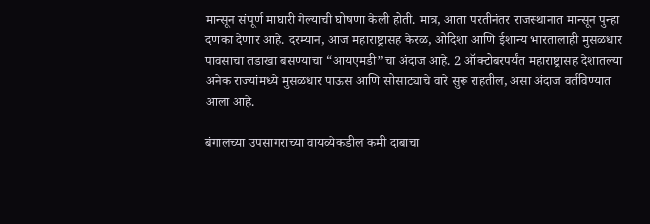मान्सून संपूर्ण माघारी गेल्याची घोषणा केली होती. मात्र, आता परतीनंतर राजस्थानात मान्सून पुन्हा दणका देणार आहे. दरम्यान, आज महाराष्ट्रासह केरळ, ओदिशा आणि ईशान्य भारतालाही मुसळधार पावसाचा तडाखा बसण्याचा “आयएमडी”चा अंदाज आहे. 2 ऑक्टोबरपर्यंत महाराष्ट्रासह देशातल्या अनेक राज्यांमध्ये मुसळधार पाऊस आणि सोसाट्याचे वारे सुरू राहतील, असा अंदाज वर्तविण्यात आला आहे.

बंगालच्या उपसागराच्या वायव्येकडील कमी दाबाचा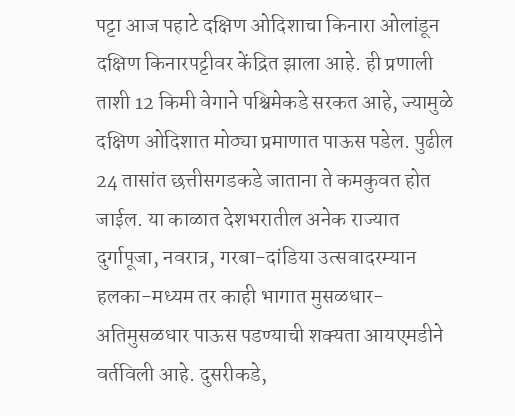पट्टा आज पहाटे दक्षिण ओदिशाचा किनारा ओलांडून दक्षिण किनारपट्टीवर केंद्रित झाला आहे. ही प्रणाली ताशी 12 किमी वेगाने पश्चिमेकडे सरकत आहे, ज्यामुळे दक्षिण ओदिशात मोठ्या प्रमाणात पाऊस पडेल. पुढील 24 तासांत छत्तीसगडकडे जाताना ते कमकुवत होत जाईल. या काळात देशभरातील अनेक राज्यात दुर्गापूजा, नवरात्र, गरबा-दांडिया उत्सवादरम्यान हलका-मध्यम तर काही भागात मुसळधार-अतिमुसळधार पाऊस पडण्याची शक्यता आयएमडीने वर्तविली आहे. दुसरीकडे,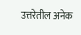उत्तरेतील अनेक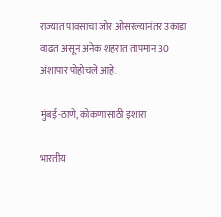राज्यात पावसाचा जोर ओसरल्यानंतर उकाडा वाढत असून अनेक शहरात तापमान 30 अंशापार पोहोचले आहे.

मुंबई-ठाणे, कोकणासाठी इशारा

भारतीय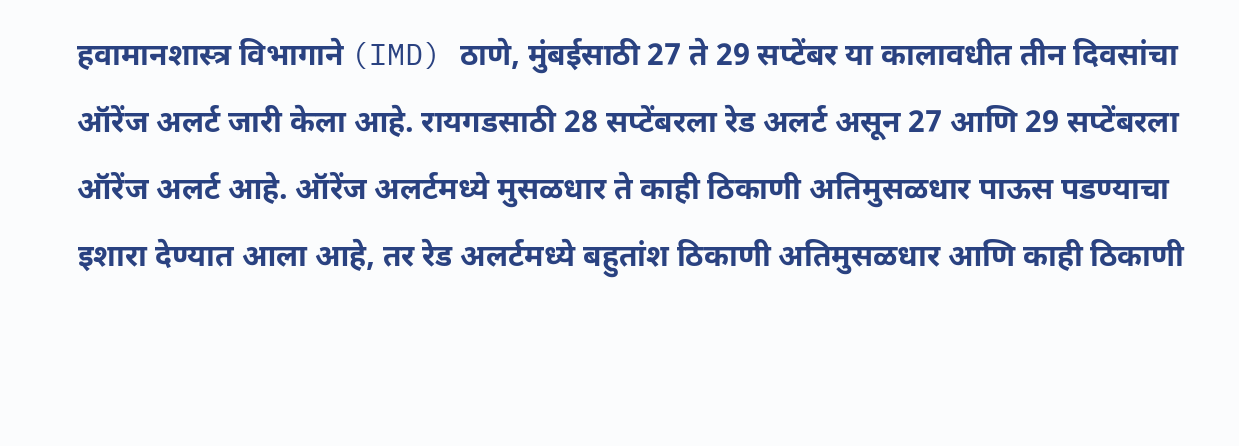हवामानशास्त्र विभागाने (IMD) ठाणे, मुंबईसाठी 27 ते 29 सप्टेंबर या कालावधीत तीन दिवसांचा ऑरेंज अलर्ट जारी केला आहे. रायगडसाठी 28 सप्टेंबरला रेड अलर्ट असून 27 आणि 29 सप्टेंबरला ऑरेंज अलर्ट आहे. ऑरेंज अलर्टमध्ये मुसळधार ते काही ठिकाणी अतिमुसळधार पाऊस पडण्याचा इशारा देण्यात आला आहे, तर रेड अलर्टमध्ये बहुतांश ठिकाणी अतिमुसळधार आणि काही ठिकाणी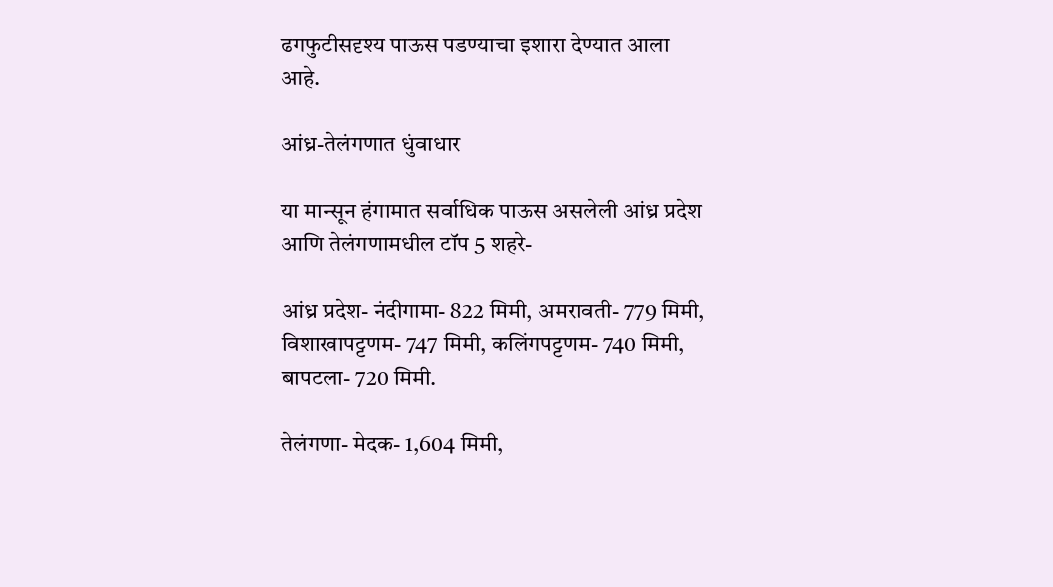ढगफुटीसदृश्य पाऊस पडण्याचा इशारा देण्यात आला आहे.

आंध्र-तेलंगणात धुंवाधार

या मान्सून हंगामात सर्वाधिक पाऊस असलेली आंध्र प्रदेश आणि तेलंगणामधील टॉप 5 शहरे-

आंध्र प्रदेश- नंदीगामा- 822 मिमी, अमरावती- 779 मिमी, विशाखापट्टणम- 747 मिमी, कलिंगपट्टणम- 740 मिमी, बापटला- 720 मिमी.

तेलंगणा- मेदक- 1,604 मिमी,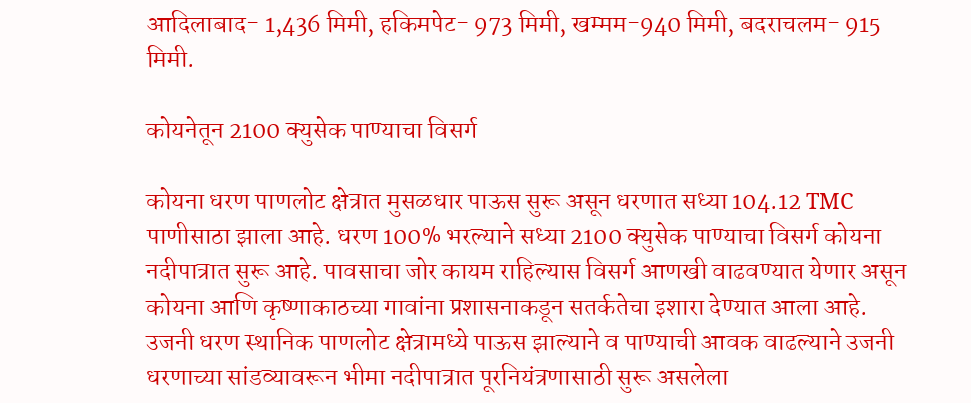आदिलाबाद- 1,436 मिमी, हकिमपेट- 973 मिमी, खम्मम-940 मिमी, बदराचलम- 915 मिमी.

कोयनेतून 2100 क्युसेक पाण्याचा विसर्ग

कोयना धरण पाणलोट क्षेत्रात मुसळधार पाऊस सुरू असून धरणात सध्या 104.12 TMC पाणीसाठा झाला आहे. धरण 100% भरल्याने सध्या 2100 क्युसेक पाण्याचा विसर्ग कोयना नदीपात्रात सुरू आहे. पावसाचा जोर कायम राहिल्यास विसर्ग आणखी वाढवण्यात येणार असून कोयना आणि कृष्णाकाठच्या गावांना प्रशासनाकडून सतर्कतेचा इशारा देण्यात आला आहे. उजनी धरण स्थानिक पाणलोट क्षेत्रामध्ये पाऊस झाल्याने व पाण्याची आवक वाढल्याने उजनी धरणाच्या सांडव्यावरून भीमा नदीपात्रात पूरनियंत्रणासाठी सुरू असलेला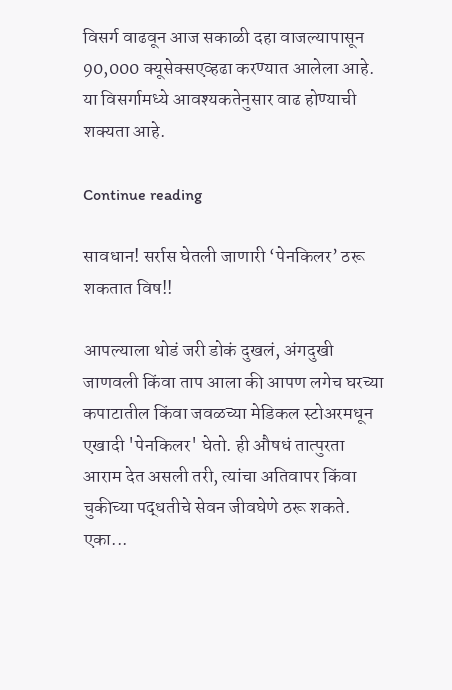विसर्ग वाढवून आज सकाळी दहा वाजल्यापासून 90,000 क्यूसेक्सएव्हढा करण्यात आलेला आहे. या विसर्गामध्ये आवश्यकतेनुसार वाढ होण्याची शक्यता आहे.

Continue reading

सावधान! सर्रास घेतली जाणारी ‘पेनकिलर’ ठरू शकतात विष!!

आपल्याला थोडं जरी डोकं दुखलं, अंगदुखी जाणवली किंवा ताप आला की आपण लगेच घरच्या कपाटातील किंवा जवळच्या मेडिकल स्टोअरमधून एखादी 'पेनकिलर' घेतो. ही औषधं तात्पुरता आराम देत असली तरी, त्यांचा अतिवापर किंवा चुकीच्या पद्धतीचे सेवन जीवघेणे ठरू शकते. एका...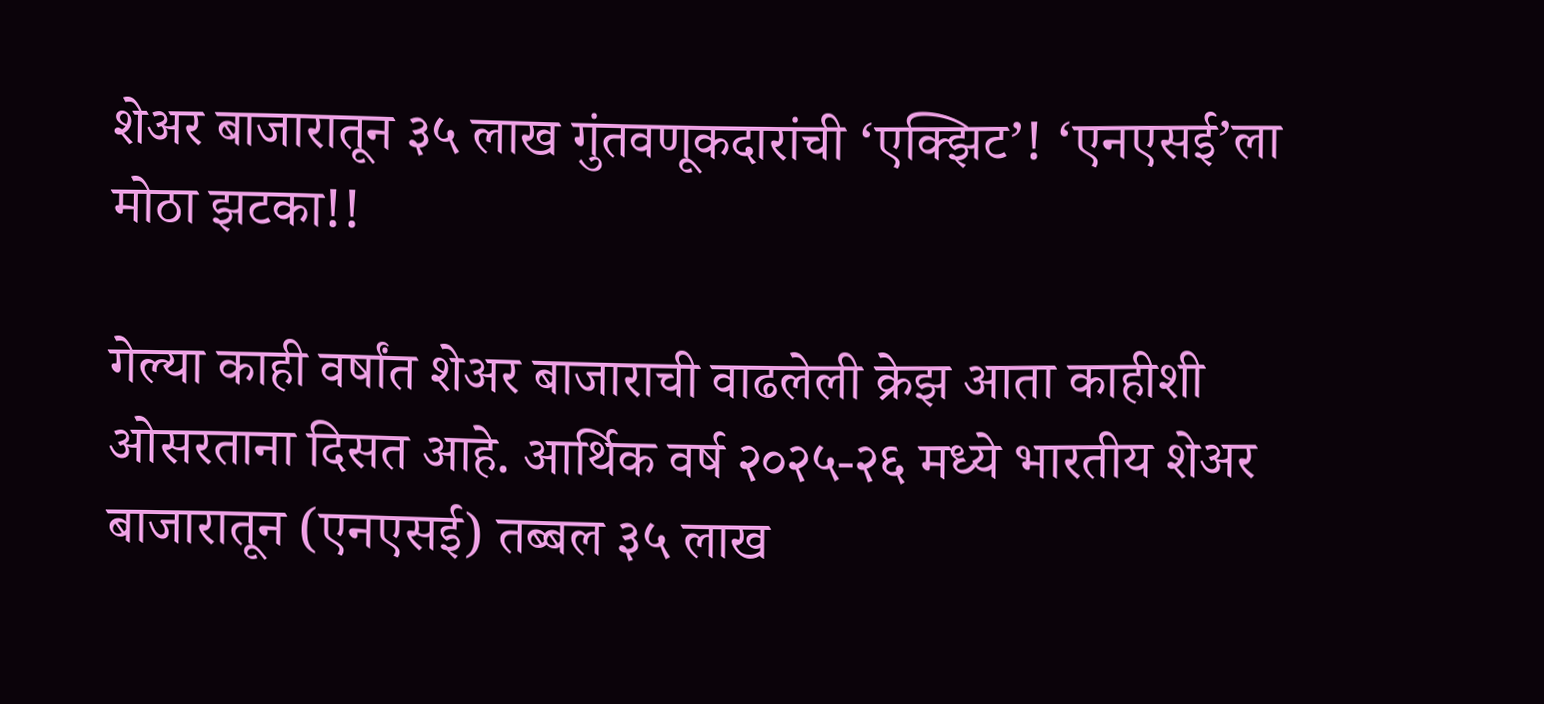शेअर बाजारातून ३५ लाख गुंतवणूकदारांची ‘एक्झिट’! ‘एनएसई’ला मोठा झटका!!

गेल्या काही वर्षांत शेअर बाजाराची वाढलेली क्रेझ आता काहीशी ओसरताना दिसत आहे. आर्थिक वर्ष २०२५-२६ मध्ये भारतीय शेअर बाजारातून (एनएसई) तब्बल ३५ लाख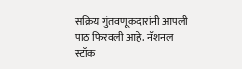सक्रिय गुंतवणूकदारांनी आपली पाठ फिरवली आहे. नॅशनल स्टॉक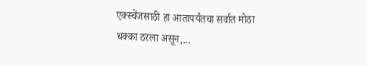एक्स्चेंजसाठी हा आतापर्यंतचा सर्वात मोठा धक्का ठरला असून,...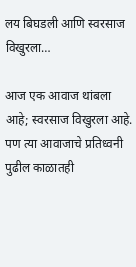लय बिघडली आणि स्वरसाज विखुरला…

आज एक आवाज थांबला आहे; स्वरसाज विखुरला आहे. पण त्या आवाजाचे प्रतिध्वनी पुढील काळातही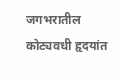जगभरातील कोट्यवधी हृदयांत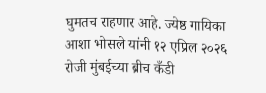घुमतच राहणार आहे. ज्येष्ठ गायिका आशा भोसले यांनी १२ एप्रिल २०२६ रोजी मुंबईच्या ब्रीच कँडी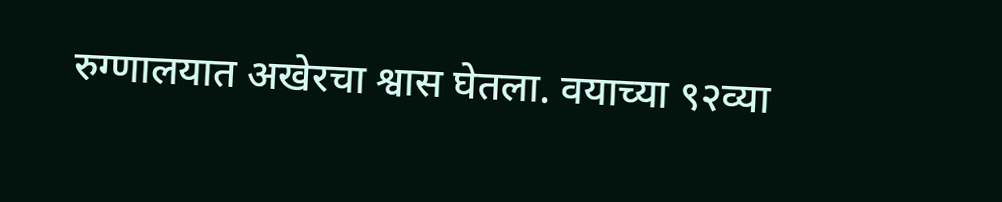रुग्णालयात अखेरचा श्वास घेतला. वयाच्या ९२व्या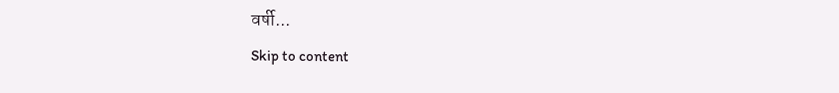वर्षी...
Skip to content